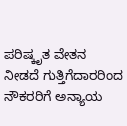ಪರಿಷ್ಕೃತ ವೇತನ ನೀಡದೆ ಗುತ್ತಿಗೆದಾರರಿಂದ ನೌಕರರಿಗೆ ಅನ್ಯಾಯ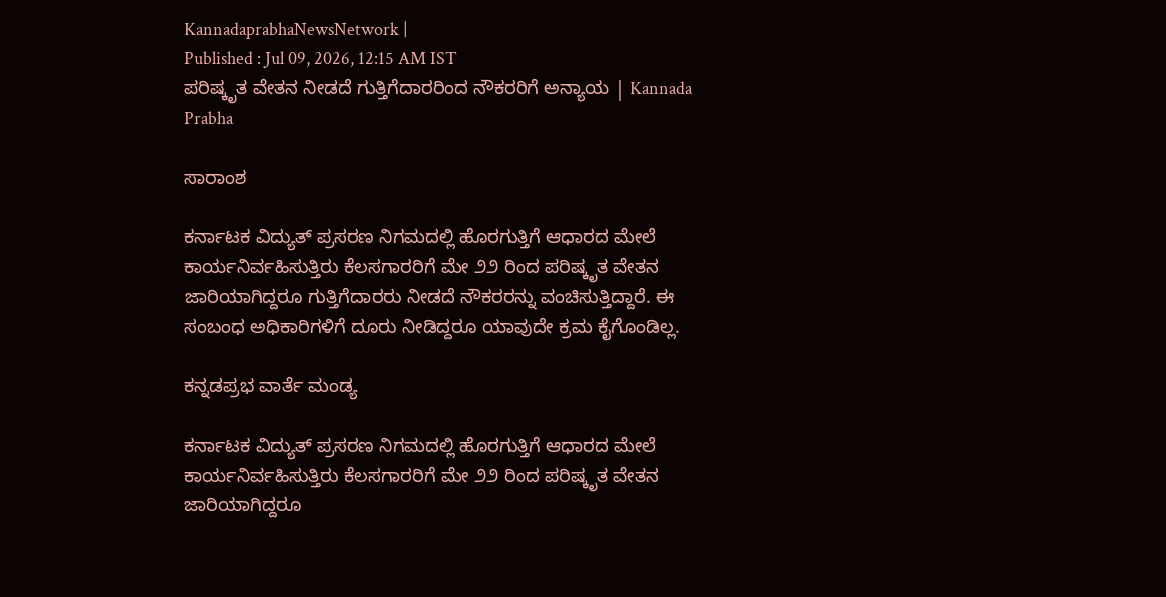KannadaprabhaNewsNetwork |
Published : Jul 09, 2026, 12:15 AM IST
ಪರಿಷ್ಕೃತ ವೇತನ ನೀಡದೆ ಗುತ್ತಿಗೆದಾರರಿಂದ ನೌಕರರಿಗೆ ಅನ್ಯಾಯ | Kannada Prabha

ಸಾರಾಂಶ

ಕರ್ನಾಟಕ ವಿದ್ಯುತ್ ಪ್ರಸರಣ ನಿಗಮದಲ್ಲಿ ಹೊರಗುತ್ತಿಗೆ ಆಧಾರದ ಮೇಲೆ ಕಾರ್ಯನಿರ್ವಹಿಸುತ್ತಿರು ಕೆಲಸಗಾರರಿಗೆ ಮೇ ೨೨ ರಿಂದ ಪರಿಷ್ಕೃತ ವೇತನ ಜಾರಿಯಾಗಿದ್ದರೂ ಗುತ್ತಿಗೆದಾರರು ನೀಡದೆ ನೌಕರರನ್ನು ವಂಚಿಸುತ್ತಿದ್ದಾರೆ. ಈ ಸಂಬಂಧ ಅಧಿಕಾರಿಗಳಿಗೆ ದೂರು ನೀಡಿದ್ದರೂ ಯಾವುದೇ ಕ್ರಮ ಕೈಗೊಂಡಿಲ್ಲ.

ಕನ್ನಡಪ್ರಭ ವಾರ್ತೆ ಮಂಡ್ಯ

ಕರ್ನಾಟಕ ವಿದ್ಯುತ್ ಪ್ರಸರಣ ನಿಗಮದಲ್ಲಿ ಹೊರಗುತ್ತಿಗೆ ಆಧಾರದ ಮೇಲೆ ಕಾರ್ಯನಿರ್ವಹಿಸುತ್ತಿರು ಕೆಲಸಗಾರರಿಗೆ ಮೇ ೨೨ ರಿಂದ ಪರಿಷ್ಕೃತ ವೇತನ ಜಾರಿಯಾಗಿದ್ದರೂ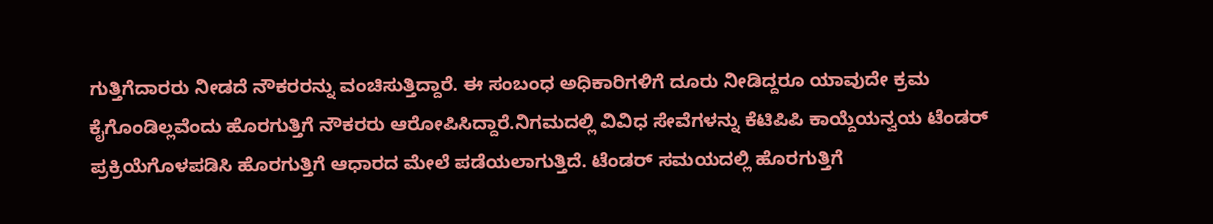ಗುತ್ತಿಗೆದಾರರು ನೀಡದೆ ನೌಕರರನ್ನು ವಂಚಿಸುತ್ತಿದ್ದಾರೆ. ಈ ಸಂಬಂಧ ಅಧಿಕಾರಿಗಳಿಗೆ ದೂರು ನೀಡಿದ್ದರೂ ಯಾವುದೇ ಕ್ರಮ ಕೈಗೊಂಡಿಲ್ಲವೆಂದು ಹೊರಗುತ್ತಿಗೆ ನೌಕರರು ಆರೋಪಿಸಿದ್ದಾರೆ.ನಿಗಮದಲ್ಲಿ ವಿವಿಧ ಸೇವೆಗಳನ್ನು ಕೆಟಿಪಿಪಿ ಕಾಯ್ದೆಯನ್ವಯ ಟೆಂಡರ್‌ ಪ್ರಕ್ರಿಯೆಗೊಳಪಡಿಸಿ ಹೊರಗುತ್ತಿಗೆ ಆಧಾರದ ಮೇಲೆ ಪಡೆಯಲಾಗುತ್ತಿದೆ. ಟೆಂಡರ್ ಸಮಯದಲ್ಲಿ ಹೊರಗುತ್ತಿಗೆ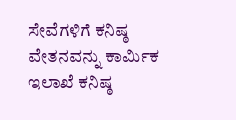ಸೇವೆಗಳಿಗೆ ಕನಿಷ್ಠ ವೇತನವನ್ನು ಕಾರ್ಮಿಕ ಇಲಾಖೆ ಕನಿಷ್ಠ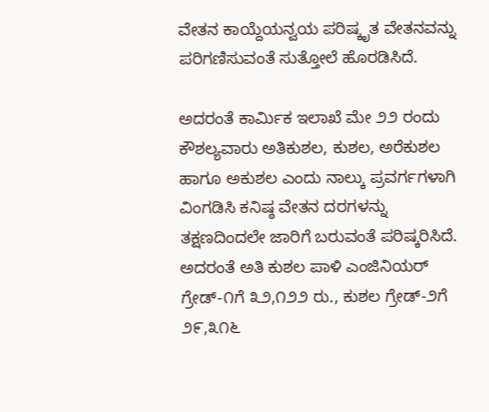ವೇತನ ಕಾಯ್ದೆಯನ್ವಯ ಪರಿಷ್ಕೃತ ವೇತನವನ್ನು ಪರಿಗಣಿಸುವಂತೆ ಸುತ್ತೋಲೆ ಹೊರಡಿಸಿದೆ.

ಅದರಂತೆ ಕಾರ್ಮಿಕ ಇಲಾಖೆ ಮೇ ೨೨ ರಂದು ಕೌಶಲ್ಯವಾರು ಅತಿಕುಶಲ, ಕುಶಲ, ಅರೆಕುಶಲ ಹಾಗೂ ಅಕುಶಲ ಎಂದು ನಾಲ್ಕು ಪ್ರವರ್ಗಗಳಾಗಿ ವಿಂಗಡಿಸಿ ಕನಿಷ್ಠ ವೇತನ ದರಗಳನ್ನು ತಕ್ಷಣದಿಂದಲೇ ಜಾರಿಗೆ ಬರುವಂತೆ ಪರಿಷ್ಕರಿಸಿದೆ. ಅದರಂತೆ ಅತಿ ಕುಶಲ ಪಾಳಿ ಎಂಜಿನಿಯರ್ ಗ್ರೇಡ್-೧ಗೆ ೩೨,೧೨೨ ರು., ಕುಶಲ ಗ್ರೇಡ್-೨ಗೆ ೨೯,೩೧೬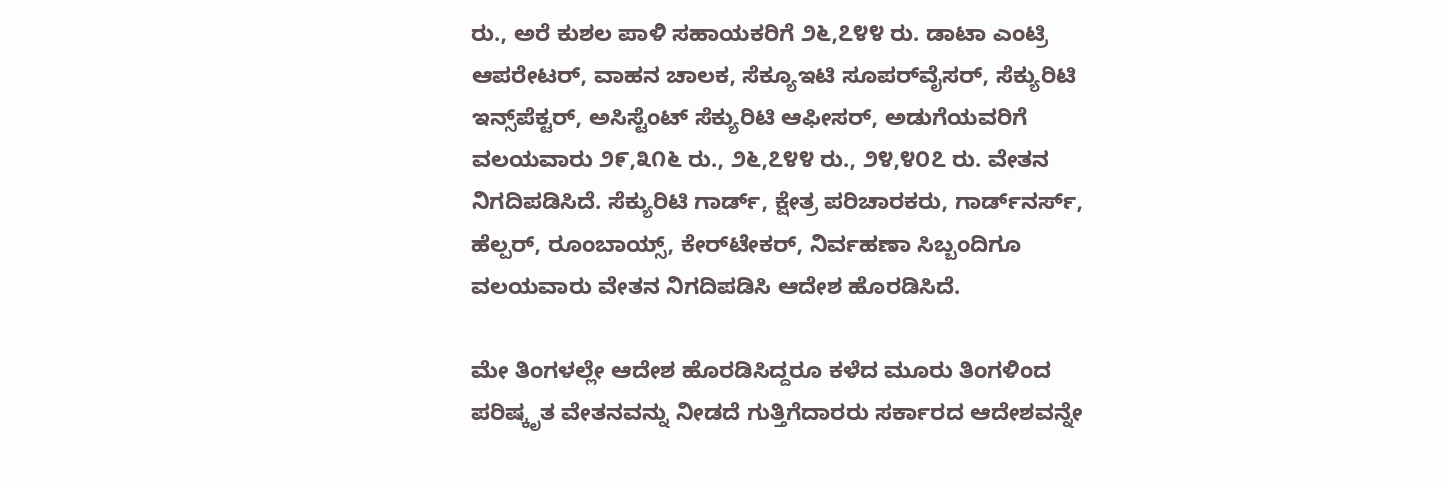ರು., ಅರೆ ಕುಶಲ ಪಾಳಿ ಸಹಾಯಕರಿಗೆ ೨೬,೭೪೪ ರು. ಡಾಟಾ ಎಂಟ್ರಿ ಆಪರೇಟರ್, ವಾಹನ ಚಾಲಕ, ಸೆಕ್ಯೂಇಟಿ ಸೂಪರ್‌ವೈಸರ್, ಸೆಕ್ಯುರಿಟಿ ಇನ್ಸ್‌ಪೆಕ್ಟರ್, ಅಸಿಸ್ಟೆಂಟ್ ಸೆಕ್ಯುರಿಟಿ ಆಫೀಸರ್, ಅಡುಗೆಯವರಿಗೆ ವಲಯವಾರು ೨೯,೩೧೬ ರು., ೨೬,೭೪೪ ರು., ೨೪,೪೦೭ ರು. ವೇತನ ನಿಗದಿಪಡಿಸಿದೆ. ಸೆಕ್ಯುರಿಟಿ ಗಾರ್ಡ್, ಕ್ಷೇತ್ರ ಪರಿಚಾರಕರು, ಗಾರ್ಡ್‌ನರ್ಸ್, ಹೆಲ್ಪರ್, ರೂಂಬಾಯ್ಸ್, ಕೇರ್‌ಟೇಕರ್, ನಿರ್ವಹಣಾ ಸಿಬ್ಬಂದಿಗೂ ವಲಯವಾರು ವೇತನ ನಿಗದಿಪಡಿಸಿ ಆದೇಶ ಹೊರಡಿಸಿದೆ.

ಮೇ ತಿಂಗಳಲ್ಲೇ ಆದೇಶ ಹೊರಡಿಸಿದ್ದರೂ ಕಳೆದ ಮೂರು ತಿಂಗಳಿಂದ ಪರಿಷ್ಕೃತ ವೇತನವನ್ನು ನೀಡದೆ ಗುತ್ತಿಗೆದಾರರು ಸರ್ಕಾರದ ಆದೇಶವನ್ನೇ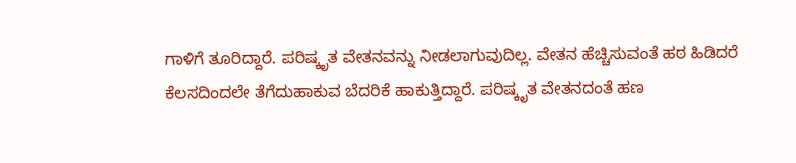ಗಾಳಿಗೆ ತೂರಿದ್ದಾರೆ. ಪರಿಷ್ಕೃತ ವೇತನವನ್ನು ನೀಡಲಾಗುವುದಿಲ್ಲ. ವೇತನ ಹೆಚ್ಚಿಸುವಂತೆ ಹಠ ಹಿಡಿದರೆ ಕೆಲಸದಿಂದಲೇ ತೆಗೆದುಹಾಕುವ ಬೆದರಿಕೆ ಹಾಕುತ್ತಿದ್ದಾರೆ. ಪರಿಷ್ಕೃತ ವೇತನದಂತೆ ಹಣ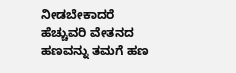ನೀಡಬೇಕಾದರೆ ಹೆಚ್ಚುವರಿ ವೇತನದ ಹಣವನ್ನು ತಮಗೆ ಹಣ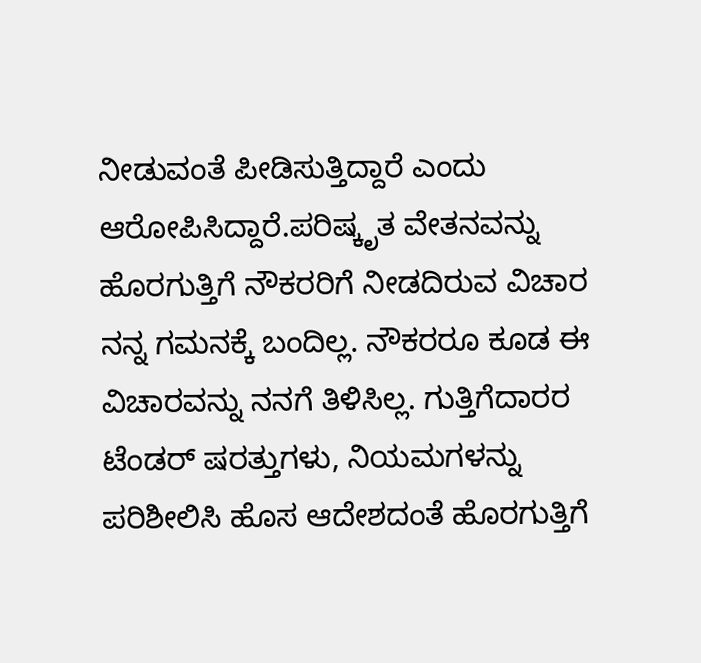ನೀಡುವಂತೆ ಪೀಡಿಸುತ್ತಿದ್ದಾರೆ ಎಂದು ಆರೋಪಿಸಿದ್ದಾರೆ.ಪರಿಷ್ಕೃತ ವೇತನವನ್ನು ಹೊರಗುತ್ತಿಗೆ ನೌಕರರಿಗೆ ನೀಡದಿರುವ ವಿಚಾರ ನನ್ನ ಗಮನಕ್ಕೆ ಬಂದಿಲ್ಲ. ನೌಕರರೂ ಕೂಡ ಈ ವಿಚಾರವನ್ನು ನನಗೆ ತಿಳಿಸಿಲ್ಲ. ಗುತ್ತಿಗೆದಾರರ ಟೆಂಡರ್ ಷರತ್ತುಗಳು, ನಿಯಮಗಳನ್ನು ಪರಿಶೀಲಿಸಿ ಹೊಸ ಆದೇಶದಂತೆ ಹೊರಗುತ್ತಿಗೆ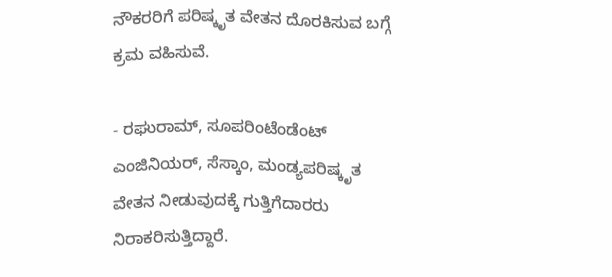ನೌಕರರಿಗೆ ಪರಿಷ್ಕೃತ ವೇತನ ದೊರಕಿಸುವ ಬಗ್ಗೆ ಕ್ರಮ ವಹಿಸುವೆ.

- ರಘುರಾಮ್, ಸೂಪರಿಂಟೆಂಡೆಂಟ್ ಎಂಜಿನಿಯರ್, ಸೆಸ್ಕಾಂ, ಮಂಡ್ಯಪರಿಷ್ಕೃತ ವೇತನ ನೀಡುವುದಕ್ಕೆ ಗುತ್ತಿಗೆದಾರರು ನಿರಾಕರಿಸುತ್ತಿದ್ದಾರೆ.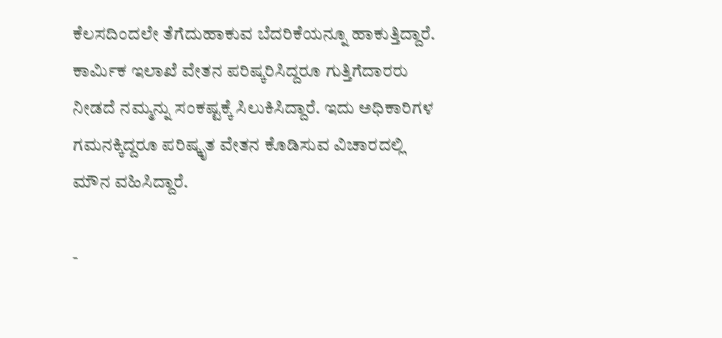ಕೆಲಸದಿಂದಲೇ ತೆಗೆದುಹಾಕುವ ಬೆದರಿಕೆಯನ್ನೂ ಹಾಕುತ್ತಿದ್ದಾರೆ. ಕಾರ್ಮಿಕ ಇಲಾಖೆ ವೇತನ ಪರಿಷ್ಕರಿಸಿದ್ದರೂ ಗುತ್ತಿಗೆದಾರರು ನೀಡದೆ ನಮ್ಮನ್ನು ಸಂಕಷ್ಟಕ್ಕೆ ಸಿಲುಕಿಸಿದ್ದಾರೆ. ಇದು ಅಧಿಕಾರಿಗಳ ಗಮನಕ್ಕಿದ್ದರೂ ಪರಿಷ್ಕೃತ ವೇತನ ಕೊಡಿಸುವ ವಿಚಾರದಲ್ಲಿ ಮೌನ ವಹಿಸಿದ್ದಾರೆ.

-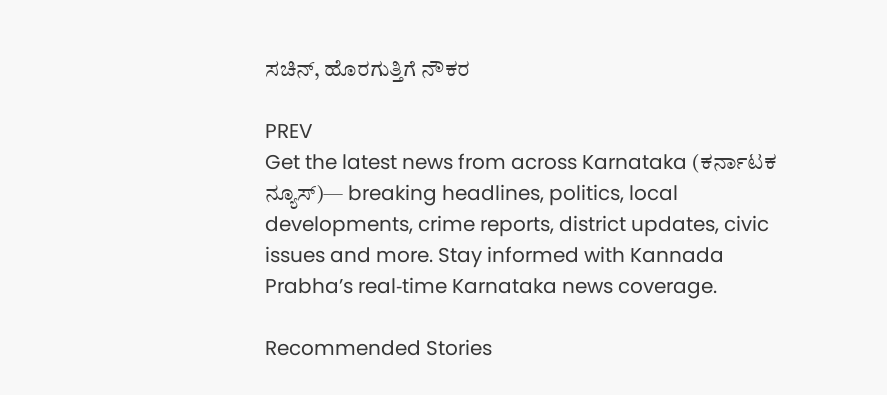ಸಚಿನ್, ಹೊರಗುತ್ತಿಗೆ ನೌಕರ

PREV
Get the latest news from across Karnataka (ಕರ್ನಾಟಕ ನ್ಯೂಸ್)— breaking headlines, politics, local developments, crime reports, district updates, civic issues and more. Stay informed with Kannada Prabha’s real‑time Karnataka news coverage.

Recommended Stories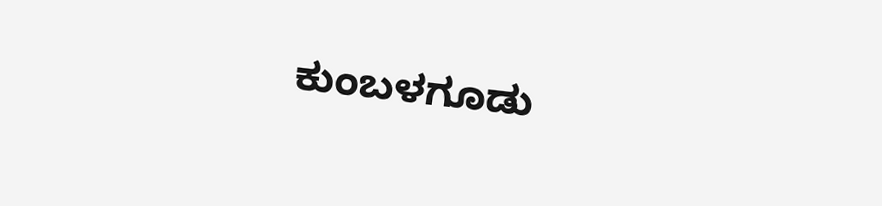ಕುಂಬಳಗೂಡು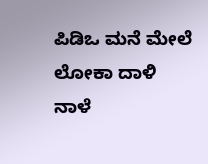ಪಿಡಿಒ ಮನೆ ಮೇಲೆ ಲೋಕಾ ದಾಳಿ
ನಾಳೆ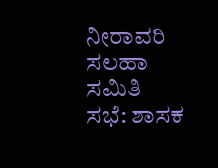ನೀರಾವರಿ ಸಲಹಾ ಸಮಿತಿ ಸಭೆ: ಶಾಸಕ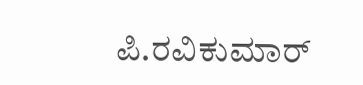ಪಿ.ರವಿಕುಮಾರ್